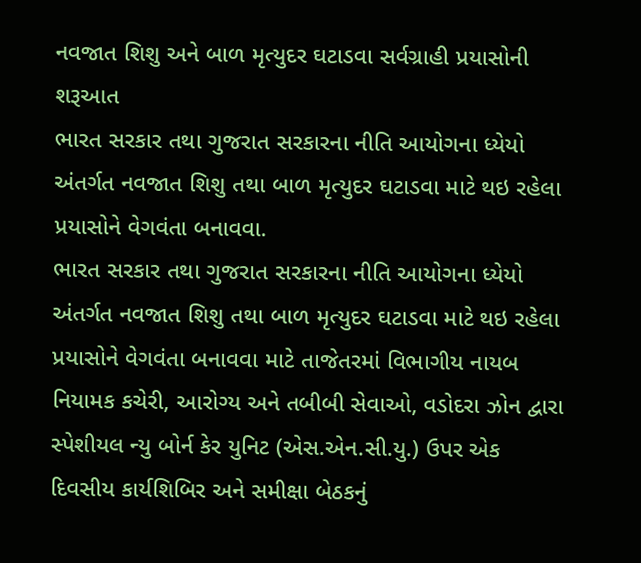નવજાત શિશુ અને બાળ મૃત્યુદર ઘટાડવા સર્વગ્રાહી પ્રયાસોની શરૂઆત
ભારત સરકાર તથા ગુજરાત સરકારના નીતિ આયોગના ધ્યેયો અંતર્ગત નવજાત શિશુ તથા બાળ મૃત્યુદર ઘટાડવા માટે થઇ રહેલા પ્રયાસોને વેગવંતા બનાવવા.
ભારત સરકાર તથા ગુજરાત સરકારના નીતિ આયોગના ધ્યેયો અંતર્ગત નવજાત શિશુ તથા બાળ મૃત્યુદર ઘટાડવા માટે થઇ રહેલા પ્રયાસોને વેગવંતા બનાવવા માટે તાજેતરમાં વિભાગીય નાયબ નિયામક કચેરી, આરોગ્ય અને તબીબી સેવાઓ, વડોદરા ઝોન દ્વારા સ્પેશીયલ ન્યુ બોર્ન કેર યુનિટ (એસ.એન.સી.યુ.) ઉપર એક દિવસીય કાર્યશિબિર અને સમીક્ષા બેઠકનું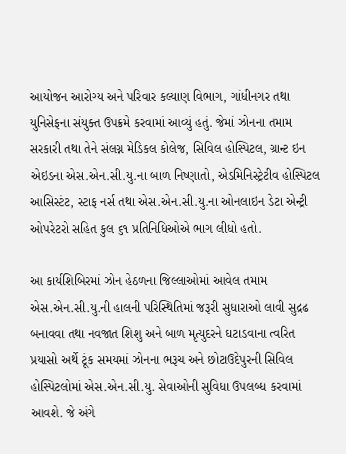આયોજન આરોગ્ય અને પરિવાર કલ્યાણ વિભાગ, ગાંધીનગર તથા યુનિસેફના સંયુક્ત ઉપક્રમે કરવામાં આવ્યું હતું. જેમાં ઝોનના તમામ સરકારી તથા તેને સંલગ્ન મેડિકલ કોલેજ, સિવિલ હોસ્પિટલ, ગ્રાન્ટ ઇન એઇડના એસ.એન.સી.યુ.ના બાળ નિષ્ણાતો, એડમિનિસ્ટ્રેટીવ હોસ્પિટલ આસિસ્ટંટ, સ્ટાફ નર્સ તથા એસ.એન.સી.યુ.ના ઓનલાઇન ડેટા એન્ટ્રી ઓપરેટરો સહિત કુલ ૬૧ પ્રતિનિધિઓએ ભાગ લીધો હતો.

આ કાર્યશિબિરમાં ઝોન હેઠળના જિલ્લાઓમાં આવેલ તમામ એસ.એન.સી.યુ.ની હાલની પરિસ્થિતિમાં જરૂરી સુધારાઓ લાવી સુદ્રઢ બનાવવા તથા નવજાત શિશુ અને બાળ મૃત્યુદરને ઘટાડવાના ત્વરિત પ્રયાસો અર્થે ટૂંક સમયમાં ઝોનના ભરૂચ અને છોટાઉદેપુરની સિવિલ હોસ્પિટલોમાં એસ.એન.સી.યુ. સેવાઓની સુવિધા ઉપલબ્ધ કરવામાં આવશે. જે અંગે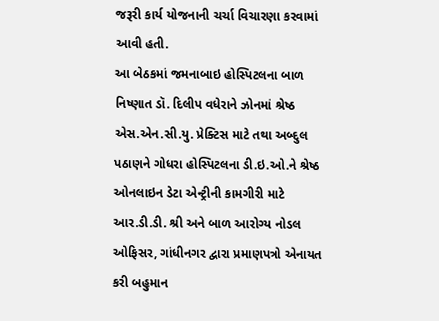જરૂરી કાર્ય યોજનાની ચર્ચા વિચારણા કરવામાં આવી હતી.
આ બેઠકમાં જમનાબાઇ હોસ્પિટલના બાળ નિષ્ણાત ડૉ. દિલીપ વધેરાને ઝોનમાં શ્રેષ્ઠ એસ.એન.સી.યુ. પ્રેક્ટિસ માટે તથા અબ્દુલ પઠાણને ગોધરા હોસ્પિટલના ડી.ઇ.ઓ.ને શ્રેષ્ઠ ઓનલાઇન ડેટા એન્ટ્રીની કામગીરી માટે આર.ડી.ડી. શ્રી અને બાળ આરોગ્ય નોડલ ઓફિસર, ગાંધીનગર દ્વારા પ્રમાણપત્રો એનાયત કરી બહુમાન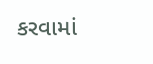કરવામાં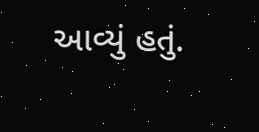આવ્યું હતું.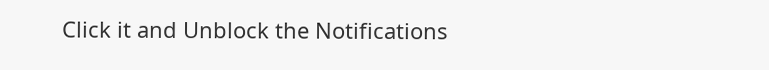Click it and Unblock the Notifications